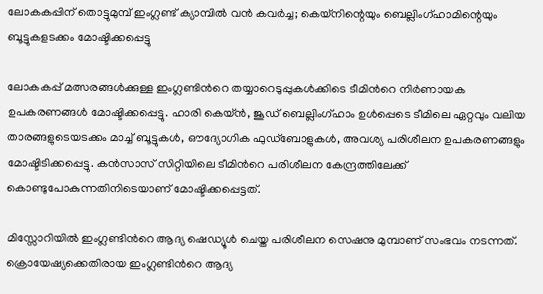ലോകകപ്പിന് തൊട്ടുമുമ്പ് ഇംഗ്ലണ്ട് ക്യാമ്പിൽ വൻ കവർച്ച; കെയ്നിന്റെയും ബെല്ലിംഗ്ഹാമിന്റെയും ബൂട്ടുകളടക്കം മോഷ്ടിക്കപ്പെട്ടു

ലോകകപ്പ് മത്സരങ്ങൾക്കുള്ള ഇംഗ്ലണ്ടിന്‍റെ തയ്യാറെടുപ്പുകൾക്കിടെ ടീമിന്‍റെ നിർണായക ഉപകരണങ്ങൾ മോഷ്ടിക്കപ്പെട്ടു. ഹാരി കെയ്ൻ, ജൂഡ് ബെല്ലിംഗ്ഹാം ഉൾപ്പെടെ ടീമിലെ ഏറ്റവും വലിയ താരങ്ങളുടെയടക്കം മാച്ച് ബൂട്ടുകൾ, ഔദ്യോഗിക ഫുഡ്ബോളുകൾ, അവശ്യ പരിശീലന ഉപകരണങ്ങളും മോഷ്ടിടിക്കപ്പെട്ടു. കൻസാസ് സിറ്റിയിലെ ടീമിന്‍റെ പരിശീലന കേന്ദ്രത്തിലേക്ക് കൊണ്ടുപോകുന്നതിനിടെയാണ് മോഷ്ടിക്കപ്പെട്ടത്.

മിസ്സോറിയിൽ ഇംഗ്ലണ്ടിന്‍റെ ആദ്യ ഷെഡ്യൂൾ ചെയ്ത പരിശീലന സെഷനു മുമ്പാണ് സംഭവം നടന്നത്. ക്രൊയേഷ്യക്കെതിരായ ഇംഗ്ലണ്ടിന്‍റെ ആദ്യ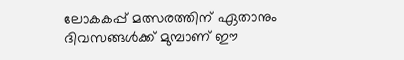ലോകകപ്പ് മത്സരത്തിന് ഏതാനും ദിവസങ്ങൾക്ക് മുമ്പാണ് ഈ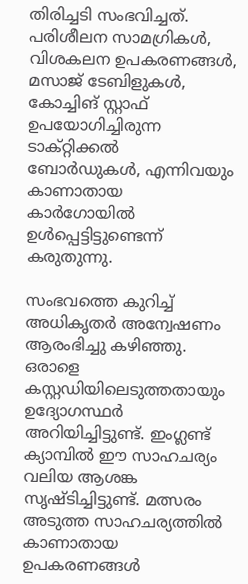തിരിച്ചടി സംഭവിച്ചത്. പരിശീലന സാമഗ്രികൾ, വിശകലന ഉപകരണങ്ങൾ, മസാജ് ടേബിളുകൾ, കോച്ചിങ് സ്റ്റാഫ് ഉപയോഗിച്ചിരുന്ന ടാക്റ്റിക്കൽ ബോർഡുകൾ, എന്നിവയും കാണാതായ കാർഗോയിൽ ഉൾപ്പെട്ടിട്ടുണ്ടെന്ന് കരുതുന്നു.

സംഭവത്തെ കുറിച്ച് അധികൃതർ അന്വേഷണം ആരംഭിച്ചു കഴിഞ്ഞു. ഒരാളെ കസ്റ്റഡിയിലെടുത്തതായും ഉദ്യോഗസ്ഥർ അറിയിച്ചിട്ടുണ്ട്. ഇംഗ്ലണ്ട് ക്യാമ്പിൽ ഈ സാഹചര്യം വലിയ ആശങ്ക സൃഷ്ടിച്ചിട്ടുണ്ട്. മത്സരം അടുത്ത സാഹചര്യത്തിൽ കാണാതായ ഉപകരണങ്ങൾ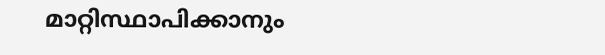മാറ്റിസ്ഥാപിക്കാനും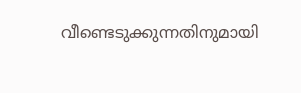വീണ്ടെടുക്കുന്നതിനുമായി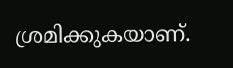ശ്രമിക്കുകയാണ്.